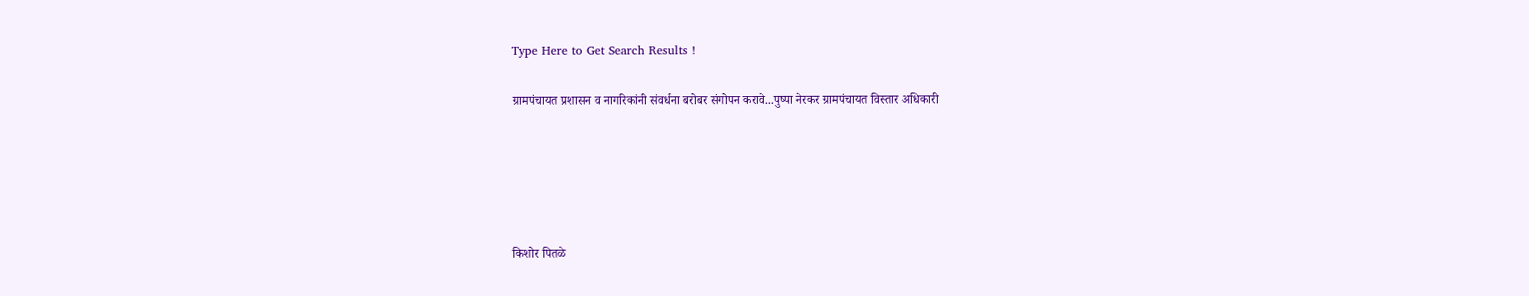Type Here to Get Search Results !

ग्रामपंचायत प्रशासन व नागरिकांनी संवर्धना बरोबर संगोपन करावे...पुष्पा नेरकर ग्रामपंचायत विस्तार अधिकारी





किशोर पितळे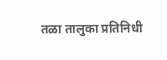तळा तालुका प्रतिनिधी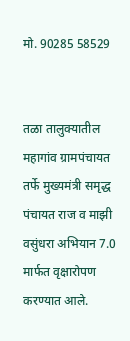मो. 90285 58529


तळा तालुक्यातील महागांव ग्रामपंचायत तर्फे मुख्यमंत्री समृद्ध पंचायत राज व माझी वसुंधरा अभियान 7.0 मार्फत वृक्षारोपण  करण्यात आले.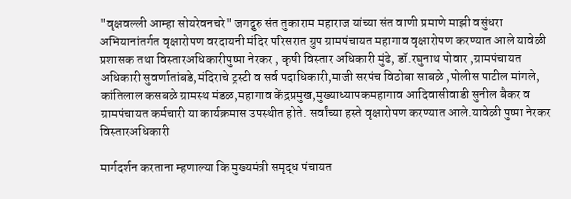"वृक्षवल्ली आम्हा सोयरेवनचरे" जगद्गुरु संत तुकाराम महाराज यांच्या संत वाणी प्रमाणे माझी वसुंधरा अभियानांतर्गत वृक्षारोपण वरदायनी मंदिर परिसरात ग्रुप ग्रामपंचायत महागाव वृक्षारोपण करण्यात आले यावेळी प्रशासक तथा विस्तारअधिकारीपुष्पा नेरकर , कृषी विस्तार अधिकारी मुंढे, डॉ.रघुनाथ पोवार ,ग्रामपंचायत अधिकारी सुवर्णातांबडे,मंदिराचे ट्रस्टी व सर्व पदाधिकारी,माजी सरपंच विठोबा साबळे ,पोलीस पाटील मांगले, कांतिलाल कसबळे ग्रामस्थ मंडळ,महागाव केंद्रप्रमुख,मुख्याध्यापकमहागाव आदिवासीवाडी सुनील बैकर व ग्रामपंचायत कर्मचारी या कार्यक्रमास उपस्थीत होते. सर्वांच्या हस्ते वृक्षारोपण करण्यात आले.यावेळी पुष्पा नेरकर विस्तारअधिकारी

मार्गदर्शन करताना म्हणाल्या कि मुख्यमंत्री समृद्ध पंचायत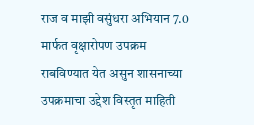राज व माझी वसुंधरा अभियान 7.0 मार्फत वृक्षारोपण उपक्रम राबविण्यात येत असुन शासनाच्या उपक्रमाचा उद्देश विस्तृत माहिती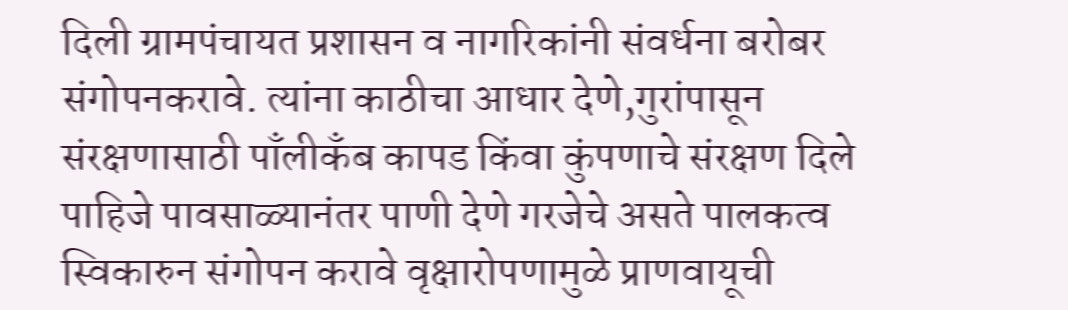दिली ग्रामपंचायत प्रशासन व नागरिकांनी संवर्धना बरोबर संगोपनकरावे. त्यांना काठीचा आधार देणे,गुरांपासून संरक्षणासाठी पाँलीकँब कापड किंवा कुंपणाचे संरक्षण दिले पाहिजे पावसाळ्यानंतर पाणी देणे गरजेचे असते पालकत्व स्विकारुन संगोपन करावे वृक्षारोपणामुळे प्राणवायूची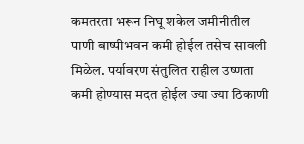कमतरता भरून निघू शकेल जमीनीतील पाणी बाष्पीभवन कमी होईल तसेच सावली मिळेल. पर्यावरण संतुलित राहील उष्णता कमी होण्यास मदत होईल ज्या ज्या ठिकाणी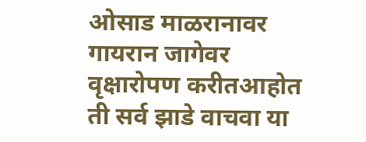ओसाड माळरानावर गायरान जागेवर वृक्षारोपण करीतआहोत ती सर्व झाडे वाचवा या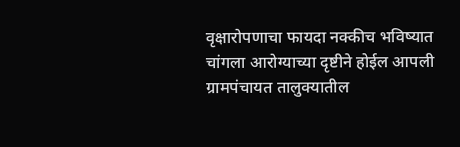वृक्षारोपणाचा फायदा नक्कीच भविष्यात चांगला आरोग्याच्या दृष्टीने होईल आपली ग्रामपंचायत तालुक्यातील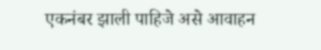एकनंबर झाली पाहिजे असे आवाहन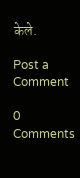केले.

Post a Comment

0 Comments